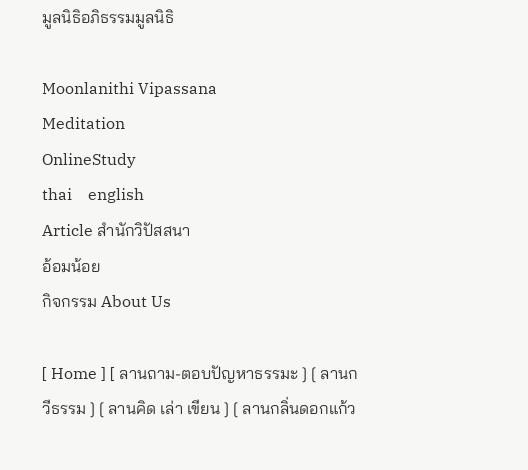มูลนิธิอภิธรรมมูลนิธิ

Moonlanithi Vipassana
Meditation
OnlineStudy
thai    english
Article สำนักวิปัสสนา
อ้อมน้อย
กิจกรรม About Us

[ Home ] [ ลานถาม-ตอบปัญหาธรรมะ ] [ ลานกวีธรรม ] [ ลานคิด เล่า เขียน ] [ ลานกลิ่นดอกแก้ว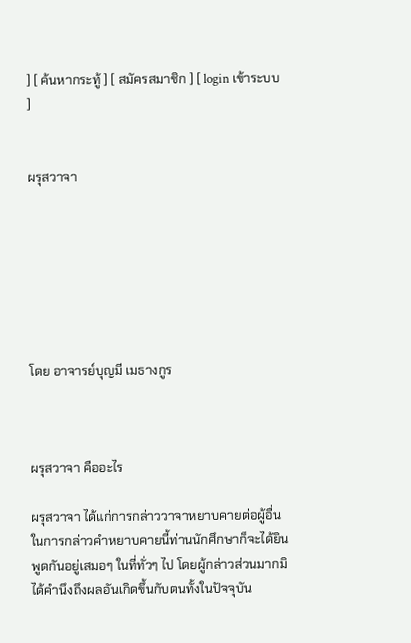] [ ค้นหากระทู้ ] [ สมัครสมาชิก ] [ login เข้าระบบ ]


ผรุสวาจา







โดย อาจารย์บุญมี เมธางกูร



ผรุสวาจา คืออะไร

ผรุสวาจา ได้แก่การกล่าววาจาหยาบคายต่อผู้อื่น ในการกล่าวคำหยาบคายนี้ท่านนักศึกษาก็จะได้ยินพูดกันอยู่เสมอๆ ในที่ทั่วๆ ไป โดยผู้กล่าวส่วนมากมิได้คำนึงถึงผลอันเกิดขึ้นกับตนทั้งในปัจจุบัน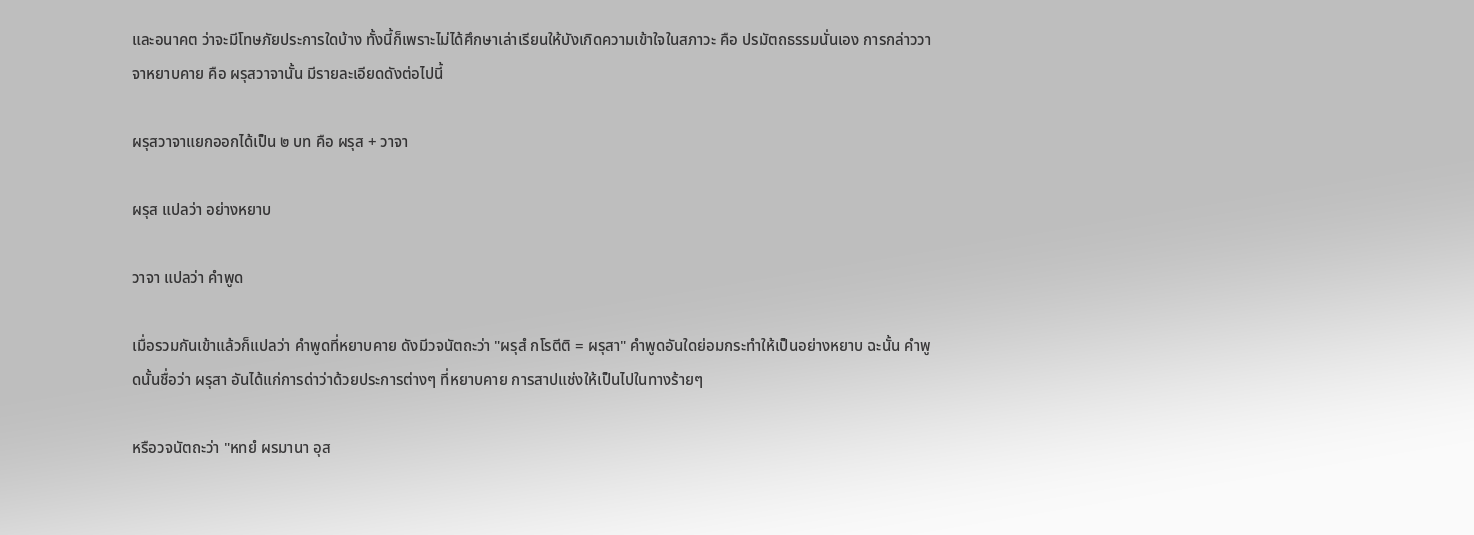และอนาคต ว่าจะมีโทษภัยประการใดบ้าง ทั้งนี้ก็เพราะไม่ได้ศึกษาเล่าเรียนให้บังเกิดความเข้าใจในสภาวะ คือ ปรมัตถธรรมนั่นเอง การกล่าววาจาหยาบคาย คือ ผรุสวาจานั้น มีรายละเอียดดังต่อไปนี้

ผรุสวาจาแยกออกได้เป็น ๒ บท คือ ผรุส + วาจา

ผรุส แปลว่า อย่างหยาบ

วาจา แปลว่า คำพูด

เมื่อรวมกันเข้าแล้วก็แปลว่า คำพูดที่หยาบคาย ดังมีวจนัตถะว่า "ผรุสํ กโรตีติ = ผรุสา" คำพูดอันใดย่อมกระทำให้เป็นอย่างหยาบ ฉะนั้น คำพูดนั้นชื่อว่า ผรุสา อันได้แก่การด่าว่าด้วยประการต่างๆ ที่หยาบคาย การสาปแช่งให้เป็นไปในทางร้ายๆ

หรือวจนัตถะว่า "หทยํ ผรมานา อุส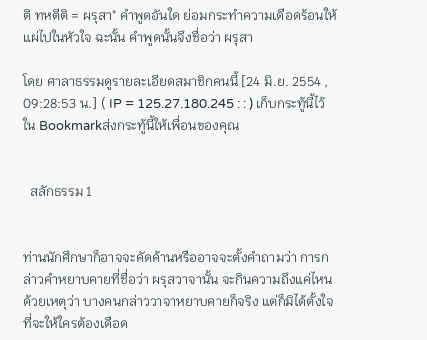ติ ทหตีติ = ผรุสา" คำพูดอันใด ย่อมกระทำความเดือดร้อนให้แผ่ไปในหัวใจ ฉะนั้น คำพูดนั้นจึงชื่อว่า ผรุสา

โดย ศาลาธรรมดูรายละเอียดสมาชิกคนนี้ [24 มิ.ย. 2554 , 09:28:53 น.] ( IP = 125.27.180.245 : : ) เก็บกระทู้นี้ไว้ใน Bookmarkส่งกระทู้นี้ให้เพื่อนของคุณ


  สลักธรรม 1


ท่านนักศึกษาก็อาจจะคัดค้านหรืออาจจะตั้งคำถามว่า การกล่าวคำหยาบคายที่ชื่อว่า ผรุสวาจานั้น จะกินความถึงแค่ไหน ด้วยเหตุว่า บางคนกล่าววาจาหยาบคายก็จริง แต่ก็มิได้ตั้งใจที่จะให้ใครต้องเดือด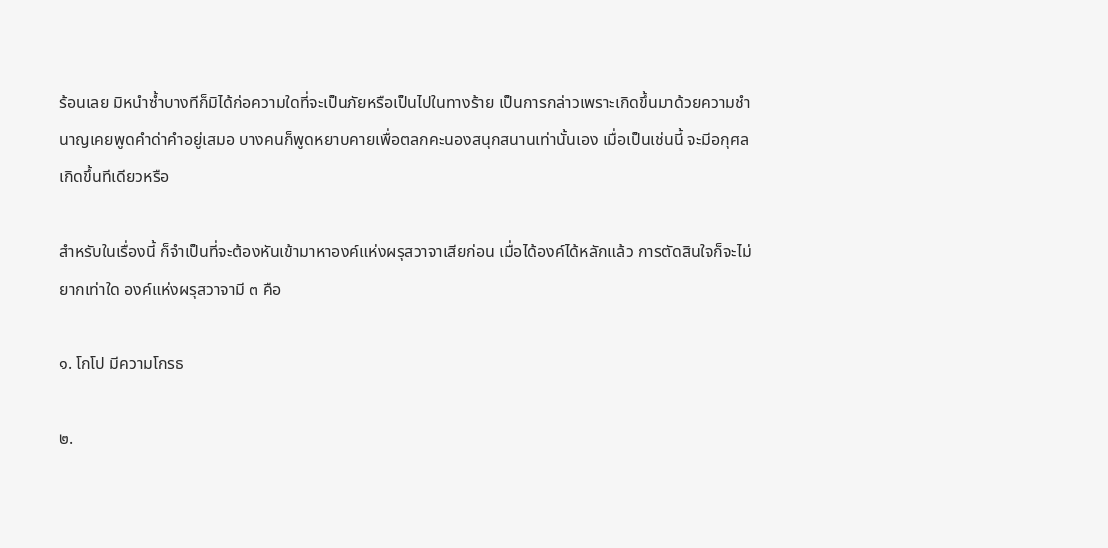ร้อนเลย มิหนำซ้ำบางทีก็มิได้ก่อความใดที่จะเป็นภัยหรือเป็นไปในทางร้าย เป็นการกล่าวเพราะเกิดขึ้นมาด้วยความชำนาญเคยพูดคำด่าคำอยู่เสมอ บางคนก็พูดหยาบคายเพื่อตลกคะนองสนุกสนานเท่านั้นเอง เมื่อเป็นเช่นนี้ จะมีอกุศลเกิดขึ้นทีเดียวหรือ

สำหรับในเรื่องนี้ ก็จำเป็นที่จะต้องหันเข้ามาหาองค์แห่งผรุสวาจาเสียก่อน เมื่อได้องค์ได้หลักแล้ว การตัดสินใจก็จะไม่ยากเท่าใด องค์แห่งผรุสวาจามี ๓ คือ

๑. โกโป มีความโกรธ

๒.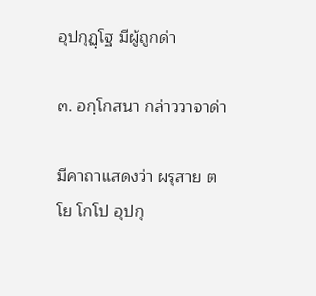อุปกุฏฺโฐ มีผู้ถูกด่า

๓. อกฺโกสนา กล่าววาจาด่า

มีคาถาแสดงว่า ผรุสาย ตโย โกโป อุปกุ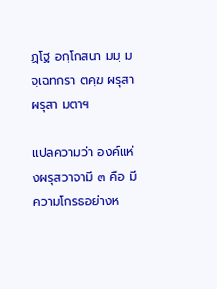ฏฺโฐ อกฺโกสนา มมฺ มจฺเฉทกรา ตคฺฆ ผรุสา ผรุสา มตาฯ

แปลความว่า องค์แห่งผรุสวาจามี ๓ คือ มีความโกรธอย่างห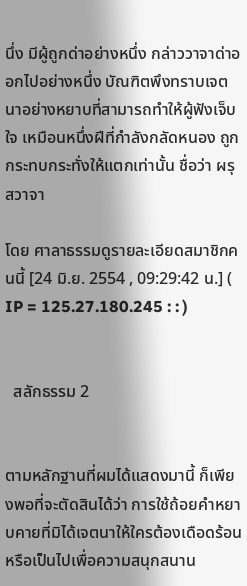นึ่ง มีผู้ถูกด่าอย่างหนึ่ง กล่าววาจาด่าออกไปอย่างหนึ่ง บัณฑิตพึงทราบเจตนาอย่างหยาบที่สามารถทำให้ผู้ฟังเจ็บใจ เหมือนหนึ่งฝีที่กำลังกลัดหนอง ถูกกระทบกระทั่งให้แตกเท่านั้น ชื่อว่า ผรุสวาจา

โดย ศาลาธรรมดูรายละเอียดสมาชิกคนนี้ [24 มิ.ย. 2554 , 09:29:42 น.] ( IP = 125.27.180.245 : : )


  สลักธรรม 2


ตามหลักฐานที่ผมได้แสดงมานี้ ก็เพียงพอที่จะตัดสินได้ว่า การใช้ถ้อยคำหยาบคายที่มิได้เจตนาให้ใครต้องเดือดร้อน หรือเป็นไปเพื่อความสนุกสนาน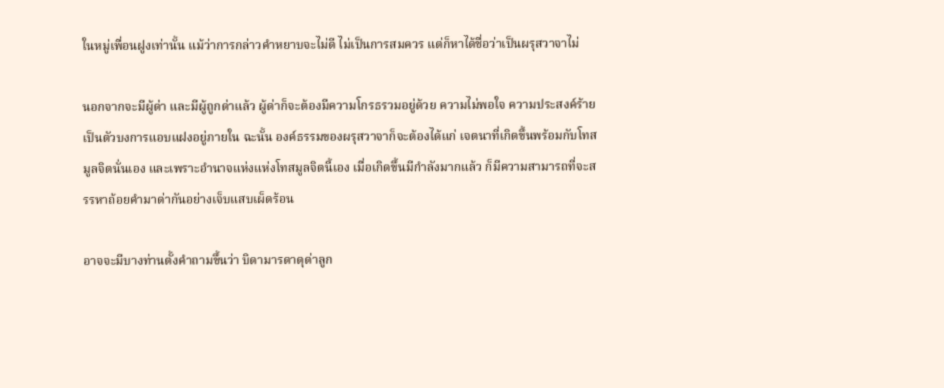ในหมู่เพื่อนฝูงเท่านั้น แม้ว่าการกล่าวคำหยาบจะไม่ดี ไม่เป็นการสมควร แต่ก็หาได้ชื่อว่าเป็นผรุสวาจาไม่

นอกจากจะมีผู้ด่า และมีผู้ถูกด่าแล้ว ผู้ด่าก็จะต้องมีความโกรธรวมอยู่ด้วย ความไม่พอใจ ความประสงค์ร้าย เป็นตัวบงการแอบแฝงอยู่ภายใน ฉะนั้น องค์ธรรมของผรุสวาจาก็จะต้องได้แก่ เจตนาที่เกิดขึ้นพร้อมกับโทสมูลจิตนั่นเอง และเพราะอำนาจแห่งแห่งโทสมูลจิตนี้เอง เมื่อเกิดขึ้นมีกำลังมากแล้ว ก็มีความสามารถที่จะสรรหาถ้อยคำมาด่ากันอย่างเจ็บแสบเผ็ดร้อน

อาจจะมีบางท่านตั้งคำถามขึ้นว่า บิดามารดาดุด่าลูก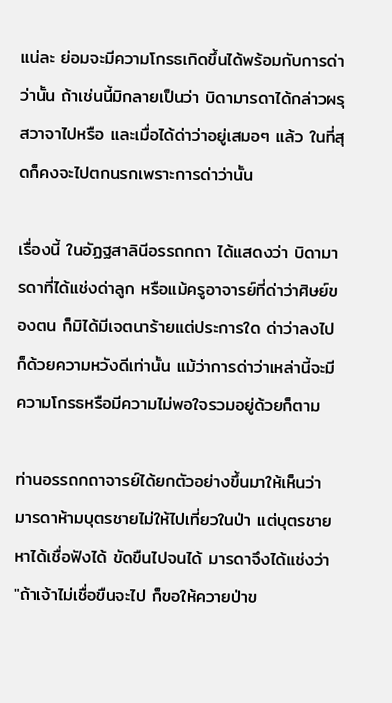แน่ละ ย่อมจะมีความโกรธเกิดขึ้นได้พร้อมกับการด่าว่านั้น ถ้าเช่นนี้มิกลายเป็นว่า บิดามารดาได้กล่าวผรุสวาจาไปหรือ และเมื่อได้ด่าว่าอยู่เสมอๆ แล้ว ในที่สุดก็คงจะไปตกนรกเพราะการด่าว่านั้น

เรื่องนี้ ในอัฏฐสาลินีอรรถกถา ได้แสดงว่า บิดามารดาที่ได้แช่งด่าลูก หรือแม้ครูอาจารย์ที่ด่าว่าศิษย์ของตน ก็มิได้มีเจตนาร้ายแต่ประการใด ด่าว่าลงไปก็ด้วยความหวังดีเท่านั้น แม้ว่าการด่าว่าเหล่านี้จะมีความโกรธหรือมีความไม่พอใจรวมอยู่ด้วยก็ตาม

ท่านอรรถกถาจารย์ได้ยกตัวอย่างขึ้นมาให้เห็นว่า มารดาห้ามบุตรชายไม่ให้ไปเที่ยวในป่า แต่บุตรชายหาได้เชื่อฟังได้ ขัดขืนไปจนได้ มารดาจึงได้แช่งว่า "ถ้าเจ้าไม่เชื่อขืนจะไป ก็ขอให้ควายป่าข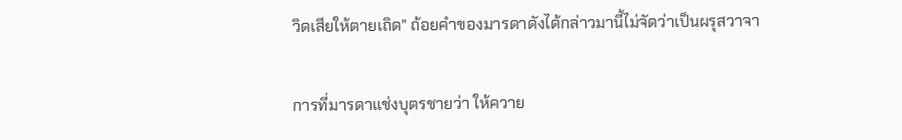วิดเสียให้ตายเถิด" ถ้อยคำของมารดาดังได้กล่าวมานี้ไม่จัดว่าเป็นผรุสวาจา

การที่มารดาแช่งบุตรชายว่า ให้ควาย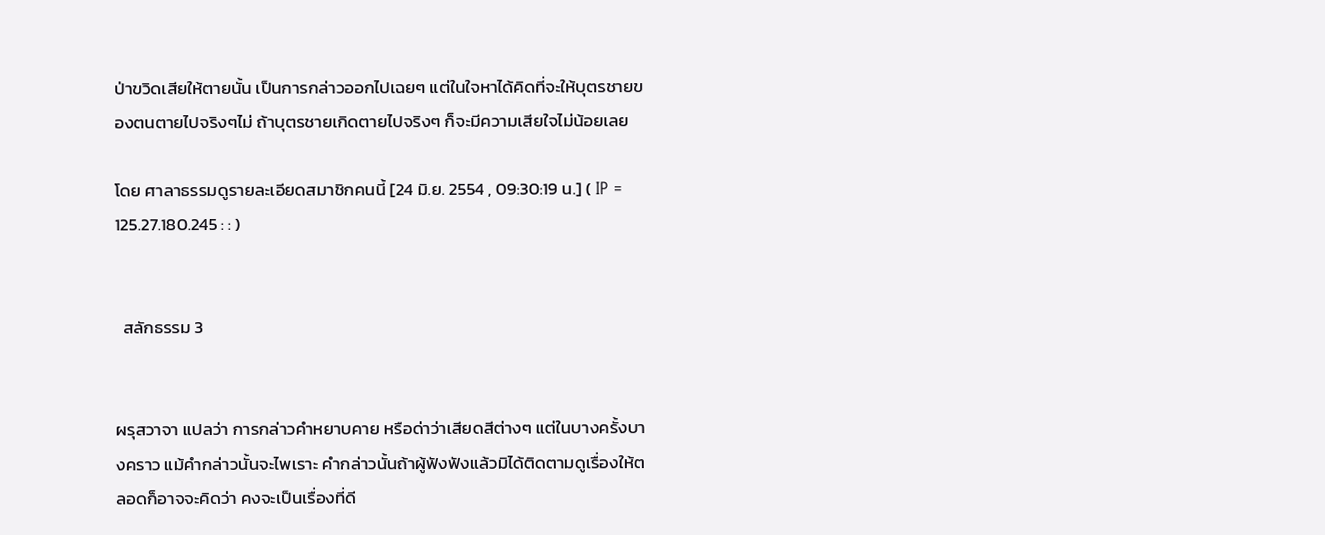ป่าขวิดเสียให้ตายนั้น เป็นการกล่าวออกไปเฉยๆ แต่ในใจหาได้คิดที่จะให้บุตรชายของตนตายไปจริงๆไม่ ถ้าบุตรชายเกิดตายไปจริงๆ ก็จะมีความเสียใจไม่น้อยเลย

โดย ศาลาธรรมดูรายละเอียดสมาชิกคนนี้ [24 มิ.ย. 2554 , 09:30:19 น.] ( IP = 125.27.180.245 : : )


  สลักธรรม 3


ผรุสวาจา แปลว่า การกล่าวคำหยาบคาย หรือด่าว่าเสียดสีต่างๆ แต่ในบางครั้งบางคราว แม้คำกล่าวนั้นจะไพเราะ คำกล่าวนั้นถ้าผู้ฟังฟังแล้วมิได้ติดตามดูเรื่องให้ตลอดก็อาจจะคิดว่า คงจะเป็นเรื่องที่ดี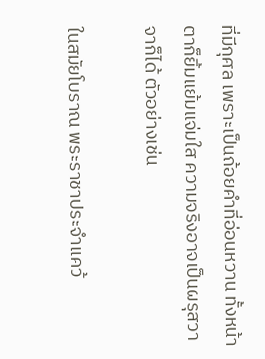ที่มีกุศล เพราะเป็นถ้อยคำที่อ่อนหวาน ทั้งหน้าตาก็ยิ้มแย้มแจ่มใส ความจริงอาจเป็นผรุสวาจาก็ได้ ตัวอย่างเช่น

ในสมัยโบราณ พระราชาประจำแคว้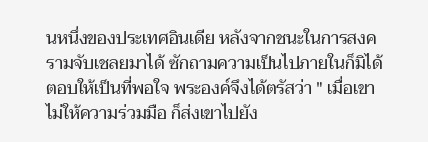นหนึ่งของประเทศอินเดีย หลังจากชนะในการสงครามจับเชลยมาได้ ซักถามความเป็นไปภายในก็มิได้ตอบให้เป็นที่พอใจ พระองค์จึงได้ตรัสว่า " เมื่อเขาไม่ให้ความร่วมมือ ก็ส่งเขาไปยัง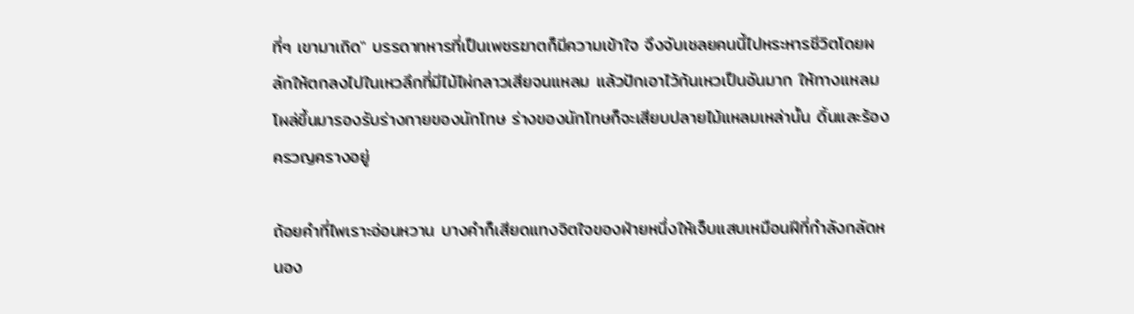ที่ๆ เขามาเถิด" บรรดาทหารที่เป็นเพชรฆาตก็มีความเข้าใจ จึงจับเชลยคนนี้ไปหระหารชีวิตโดยผลักให้ตกลงไปในเหวลึกที่มีไม้ไผ่กลาวเสียจนแหลม แล้วปักเอาไว้ก้นเหวเป็นอันมาก ให้ทางแหลมโผล่ขึ้นมารองรับร่างกายของนักโทษ ร่างของนักโทษก็จะเสียบปลายไม้แหลมเหล่านั้น ดิ้นและร้องครวญครางอยู่

ถ้อยคำที่ไพเราะอ่อนหวาน บางคำก็เสียดแทงจิตใจของฝ่ายหนึ่งให้เจ็บแสบเหมือนฝีที่กำลังกลัดหนอง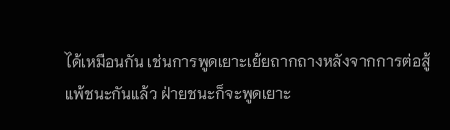ได้เหมือนกัน เช่นการพูดเยาะเย้ยถากถางหลังจากการต่อสู้แพ้ชนะกันแล้ว ฝ่ายชนะก็จะพูดเยาะ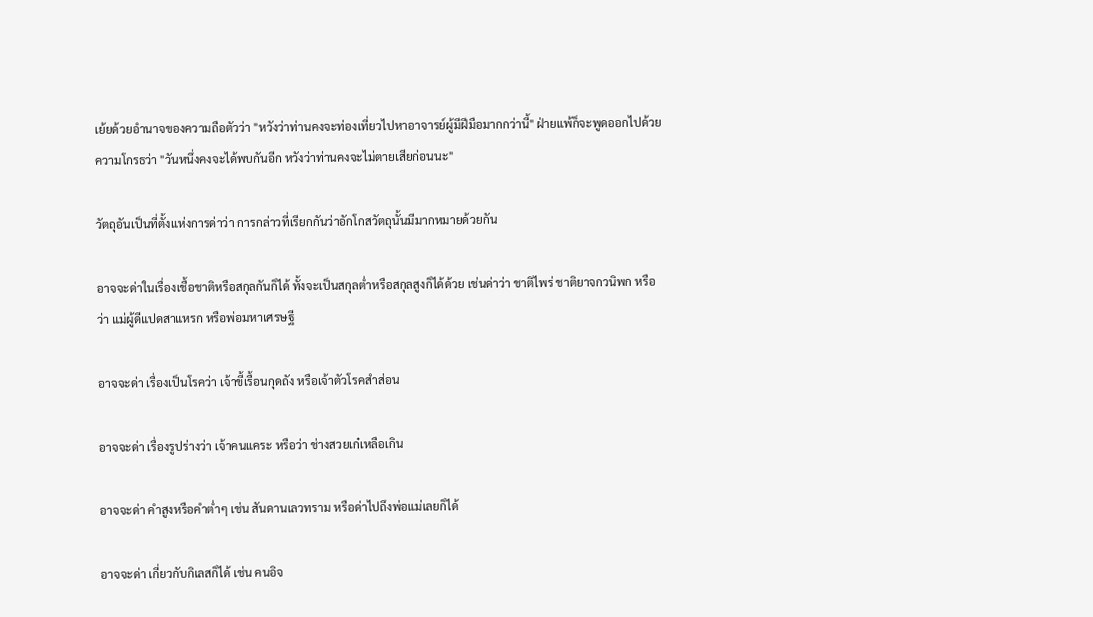เย้ยด้วยอำนาจของความถือตัวว่า "หวังว่าท่านคงจะท่องเที่ยวไปหาอาจารย์ผู้มีฝีมือมากกว่านี้" ฝ่ายแพ้ก็จะพูดออกไปด้วยความโกรธว่า "วันหนึ่งคงจะได้พบกันอีก หวังว่าท่านคงจะไม่ตายเสียก่อนนะ"

วัตถุอันเป็นที่ตั้งแห่งการด่าว่า การกล่าวที่เรียกกันว่าอักโกสวัตถุนั้นมีมากหมายด้วยกัน

อาจจะด่าในเรื่องเชื้อชาติหรือสกุลกันก็ได้ ทั้งจะเป็นสกุลต่ำหรือสกุลสูงก็ได้ด้วย เช่นด่าว่า ชาติไพร่ ชาติยาจกวนิพก หรือว่า แม่ผู้ดีแปดสาแหรก หรือพ่อมหาเศรษฐี

อาจจะด่า เรื่องเป็นโรคว่า เจ้าขี้เรื้อนกุดถัง หรือเจ้าตัวโรคสำส่อน

อาจจะด่า เรื่องรูปร่างว่า เจ้าคนแคระ หรือว่า ช่างสวยเก๋เหลือเกิน

อาจจะด่า คำสูงหรือคำต่ำๆ เช่น สันดานเลวทราม หรือด่าไปถึงพ่อแม่เลยก็ได้

อาจจะด่า เกี่ยวกับกิเลสก็ได้ เช่น คนอิจ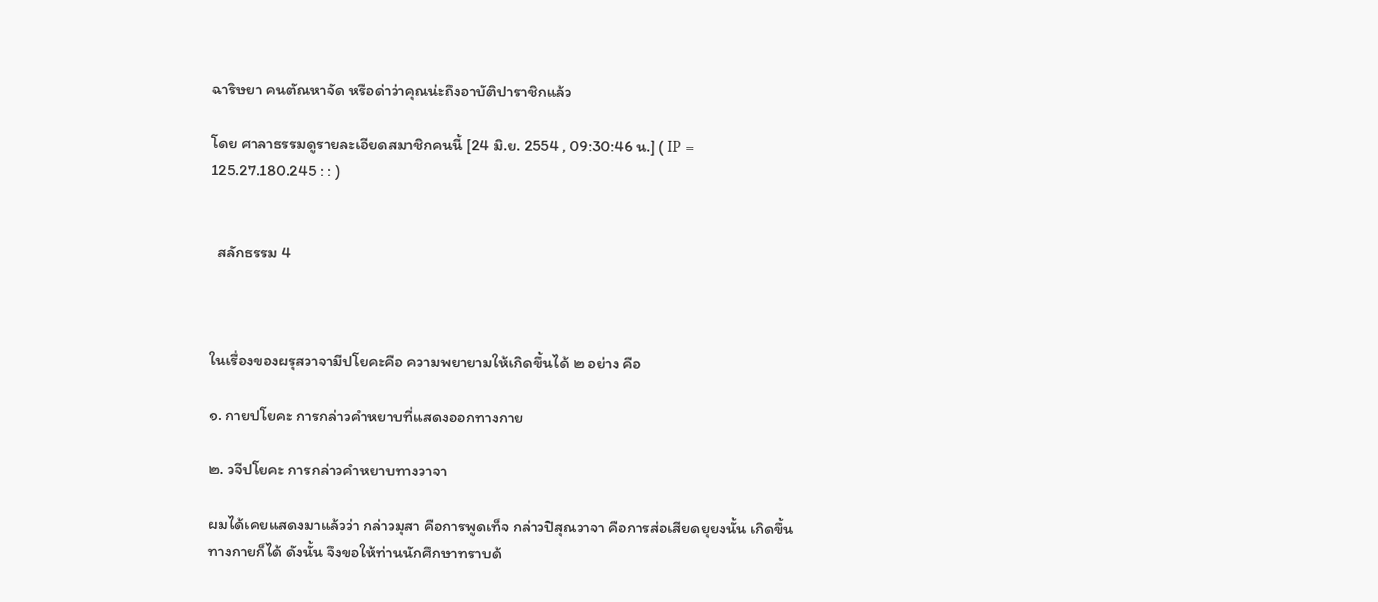ฉาริษยา คนตัณหาจัด หรือด่าว่าคุณน่ะถึงอาบัติปาราชิกแล้ว

โดย ศาลาธรรมดูรายละเอียดสมาชิกคนนี้ [24 มิ.ย. 2554 , 09:30:46 น.] ( IP = 125.27.180.245 : : )


  สลักธรรม 4



ในเรื่องของผรุสวาจามีปโยคะคือ ความพยายามให้เกิดขึ้นได้ ๒ อย่าง คือ

๑. กายปโยคะ การกล่าวคำหยาบที่แสดงออกทางกาย

๒. วจีปโยคะ การกล่าวคำหยาบทางวาจา

ผมได้เคยแสดงมาแล้วว่า กล่าวมุสา คือการพูดเท็จ กล่าวปิสุณวาจา คือการส่อเสียดยุยงนั้น เกิดขึ้นทางกายก็ได้ ดังนั้น จึงขอให้ท่านนักศึกษาทราบด้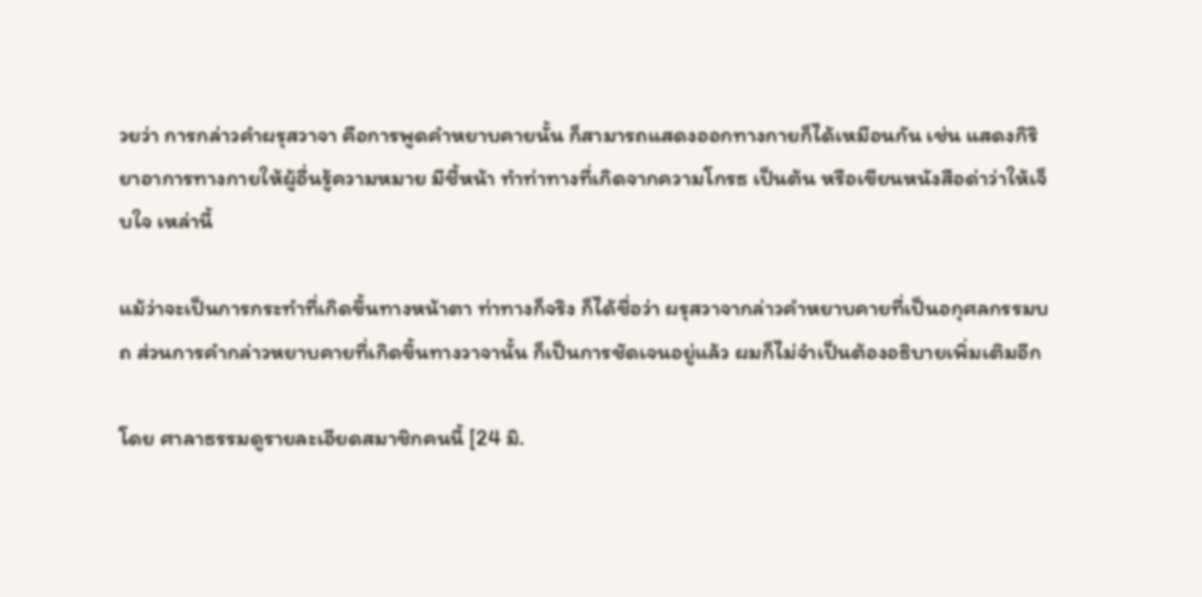วยว่า การกล่าวคำผรุสวาจา คือการพูดคำหยาบคายนั้น ก็สามารถแสดงออกทางกายก็ได้เหมือนกัน เช่น แสดงกิริยาอาการทางกายให้ผู้อื่นรู้ความหมาย มีชี้หน้า ทำท่าทางที่เกิดจากความโกรธ เป็นต้น หรือเขียนหนังสือด่าว่าให้เจ็บใจ เหล่านี้

แม้ว่าจะเป็นการกระทำที่เกิดขึ้นทางหน้าตา ท่าทางก็จริง ก็ได้ชื่อว่า ผรุสวาจากล่าวคำหยาบคายที่เป็นอกุศลกรรมบถ ส่วนการคำกล่าวหยาบคายที่เกิดขึ้นทางวาจานั้น ก็เป็นการชัดเจนอยู่แล้ว ผมก็ไม่จำเป็นต้องอธิบายเพิ่มเติมอีก

โดย ศาลาธรรมดูรายละเอียดสมาชิกคนนี้ [24 มิ.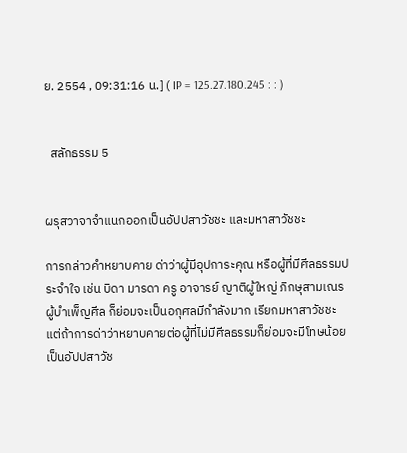ย. 2554 , 09:31:16 น.] ( IP = 125.27.180.245 : : )


  สลักธรรม 5


ผรุสวาจาจำแนกออกเป็นอัปปสาวัชชะ และมหาสาวัชชะ

การกล่าวคำหยาบคาย ด่าว่าผู้มีอุปการะคุณ หรือผู้ที่มีศีลธรรมประจำใจ เช่น บิดา มารดา ครู อาจารย์ ญาติผู้ใหญ่ ภิกษุสามเณร ผู้บำเพ็ญศีล ก็ย่อมจะเป็นอกุศลมีกำลังมาก เรียกมหาสาวัชชะ แต่ถ้าการด่าว่าหยาบคายต่อผู้ที่ไม่มีศีลธรรมก็ย่อมจะมีโทษน้อย เป็นอัปปสาวัช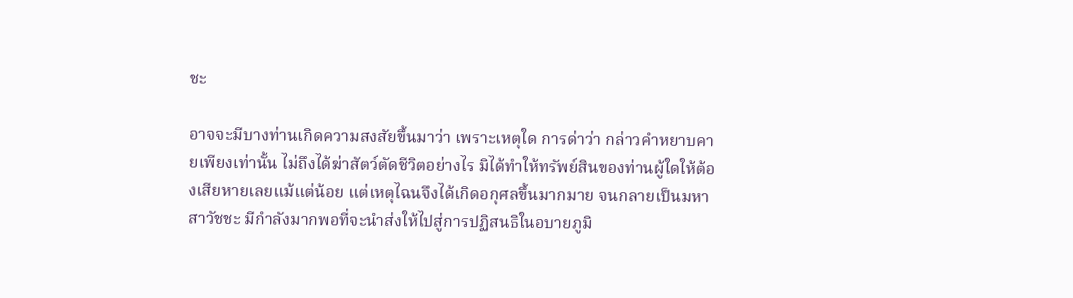ชะ

อาจจะมีบางท่านเกิดความสงสัยขึ้นมาว่า เพราะเหตุใด การด่าว่า กล่าวคำหยาบคายเพียงเท่านั้น ไม่ถึงได้ฆ่าสัตว์ตัดชีวิตอย่างไร มิได้ทำให้ทรัพย์สินของท่านผู้ใดให้ต้องเสียหายเลยแม้แต่น้อย แต่เหตุไฉนจึงได้เกิดอกุศลขึ้นมากมาย จนกลายเป็นมหาสาวัชชะ มีกำลังมากพอที่จะนำส่งให้ไปสู่การปฏิสนธิในอบายภูมิ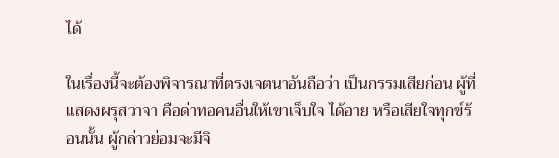ได้

ในเรื่องนี้จะต้องพิจารณาที่ตรงเจตนาอันถือว่า เป็นกรรมเสียก่อน ผู้ที่แสดงผรุสวาจา คือด่าทอคนอื่นให้เขาเจ็บใจ ได้อาย หรือเสียใจทุกข์ร้อนนั้น ผู้กล่าวย่อมจะมีจิ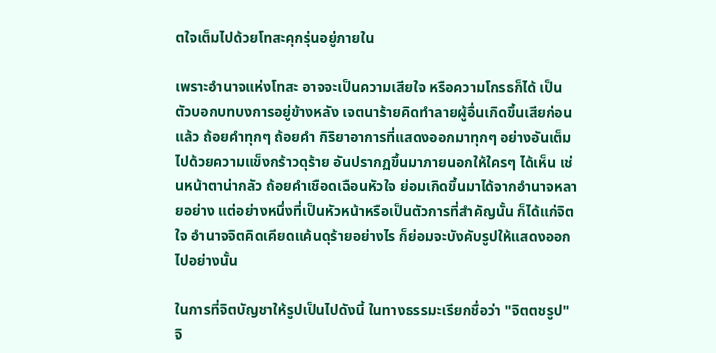ตใจเต็มไปด้วยโทสะคุกรุ่นอยู่ภายใน

เพราะอำนาจแห่งโทสะ อาจจะเป็นความเสียใจ หรือความโกรธก็ได้ เป็นตัวบอกบทบงการอยู่ข้างหลัง เจตนาร้ายคิดทำลายผู้อื่นเกิดขึ้นเสียก่อนแล้ว ถ้อยคำทุกๆ ถ้อยคำ กิริยาอาการที่แสดงออกมาทุกๆ อย่างอันเต็มไปด้วยความแข็งกร้าวดุร้าย อันปรากฏขึ้นมาภายนอกให้ใครๆ ได้เห็น เช่นหน้าตาน่ากลัว ถ้อยคำเชือดเฉือนหัวใจ ย่อมเกิดขึ้นมาได้จากอำนาจหลายอย่าง แต่อย่างหนึ่งที่เป็นหัวหน้าหรือเป็นตัวการที่สำคัญนั้น ก็ได้แก่จิตใจ อำนาจจิตคิดเคียดแค้นดุร้ายอย่างไร ก็ย่อมจะบังคับรูปให้แสดงออกไปอย่างนั้น

ในการที่จิตบัญชาให้รูปเป็นไปดังนี้ ในทางธรรมะเรียกชื่อว่า "จิตตชรูป" จิ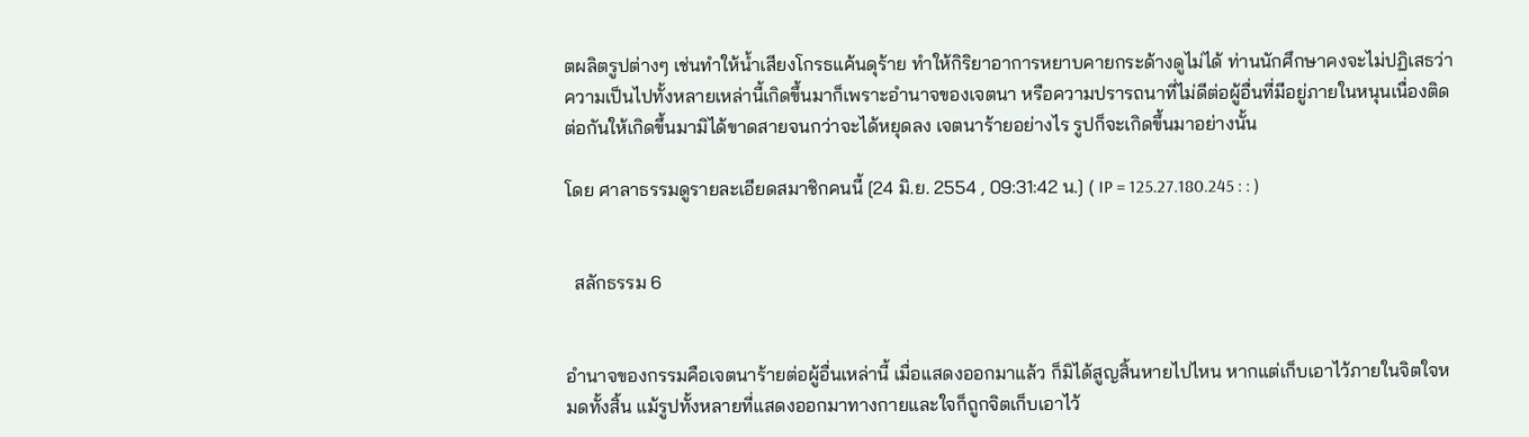ตผลิตรูปต่างๆ เช่นทำให้น้ำเสียงโกรธแค้นดุร้าย ทำให้กิริยาอาการหยาบคายกระด้างดูไม่ได้ ท่านนักศึกษาคงจะไม่ปฏิเสธว่า ความเป็นไปทั้งหลายเหล่านี้เกิดขึ้นมาก็เพราะอำนาจของเจตนา หรือความปรารถนาที่ไม่ดีต่อผู้อื่นที่มีอยู่ภายในหนุนเนื่องติดต่อกันให้เกิดขึ้นมามิได้ขาดสายจนกว่าจะได้หยุดลง เจตนาร้ายอย่างไร รูปก็จะเกิดขึ้นมาอย่างนั้น

โดย ศาลาธรรมดูรายละเอียดสมาชิกคนนี้ [24 มิ.ย. 2554 , 09:31:42 น.] ( IP = 125.27.180.245 : : )


  สลักธรรม 6


อำนาจของกรรมคือเจตนาร้ายต่อผู้อื่นเหล่านี้ เมื่อแสดงออกมาแล้ว ก็มิได้สูญสิ้นหายไปไหน หากแต่เก็บเอาไว้ภายในจิตใจหมดทั้งสิ้น แม้รูปทั้งหลายที่แสดงออกมาทางกายและใจก็ถูกจิตเก็บเอาไว้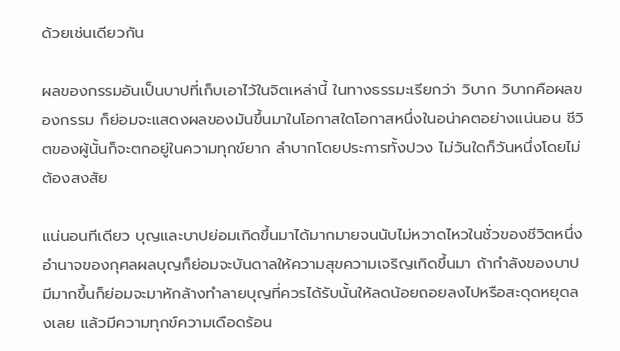ด้วยเช่นเดียวกัน

ผลของกรรมอันเป็นบาปที่เก็บเอาไว้ในจิตเหล่านี้ ในทางธรรมะเรียกว่า วิบาก วิบากคือผลของกรรม ก็ย่อมจะแสดงผลของมันขึ้นมาในโอกาสใดโอกาสหนึ่งในอน่าคตอย่างแน่นอน ชีวิตของผู้นั้นก็จะตกอยู่ในความทุกข์ยาก ลำบากโดยประการทั้งปวง ไม่วันใดก็วันหนึ่งโดยไม่ต้องสงสัย

แน่นอนทีเดียว บุญและบาปย่อมเกิดขึ้นมาได้มากมายจนนับไม่หวาดไหวในชั่วของชีวิตหนึ่ง อำนาจของกุศลผลบุญก็ย่อมจะบันดาลให้ความสุขความเจริญเกิดขึ้นมา ถ้ากำลังของบาปมีมากขึ้นก็ย่อมจะมาหักล้างทำลายบุญที่ควรได้รับนั้นให้ลดน้อยถอยลงไปหรือสะดุดหยุดลงเลย แล้วมีความทุกข์ความเดือดร้อน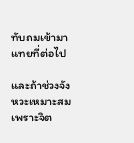ทับถมเข้ามาแทยที่ต่อไป

และถ้าช่วงจังหวะเหมาะสม เพราะจิต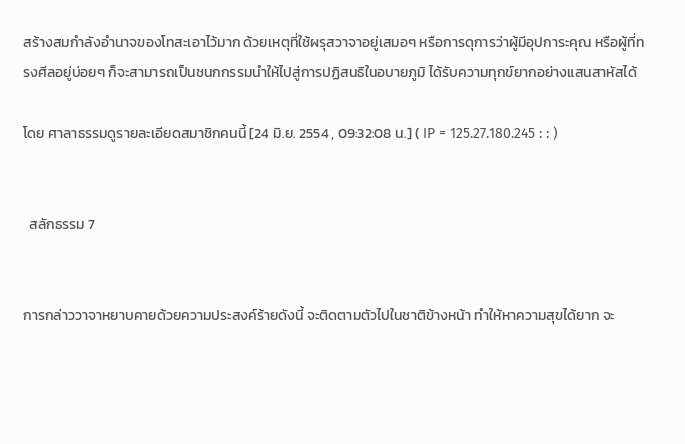สร้างสมกำลังอำนาจของโทสะเอาไว้มาก ด้วยเหตุที่ใช้ผรุสวาจาอยู่เสมอๆ หรือการดุการว่าผู้มีอุปการะคุณ หรือผู้ที่ทรงศีลอยู่บ่อยๆ ก็จะสามารถเป็นชนกกรรมนำให้ไปสู่การปฏิสนธิในอบายภูมิ ได้รับความทุกข์ยากอย่างแสนสาหัสได้

โดย ศาลาธรรมดูรายละเอียดสมาชิกคนนี้ [24 มิ.ย. 2554 , 09:32:08 น.] ( IP = 125.27.180.245 : : )


  สลักธรรม 7


การกล่าววาจาหยาบคายด้วยความประสงค์ร้ายดังนี้ จะติดตามตัวไปในชาติข้างหน้า ทำให้หาความสุขได้ยาก จะ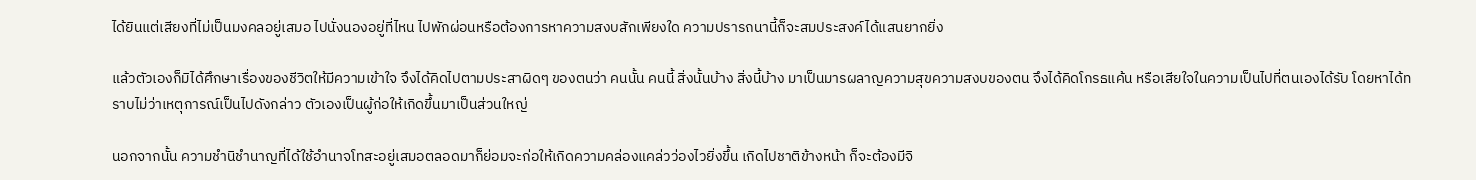ได้ยินแต่เสียงที่ไม่เป็นมงคลอยู่เสมอ ไปนั่งนองอยู่ที่ไหน ไปพักผ่อนหรือต้องการหาความสงบสักเพียงใด ความปรารถนานี้ก็จะสมประสงค์ได้แสนยากยิ่ง

แล้วตัวเองก็มิได้ศึกษาเรื่องของชีวิตให้มีความเข้าใจ จึงได้คิดไปตามประสาผิดๆ ของตนว่า คนนั้น คนนี้ สิ่งนั้นบ้าง สิ่งนี้บ้าง มาเป็นมารผลาญความสุขความสงบของตน จึงได้คิดโกรธแค้น หรือเสียใจในความเป็นไปที่ตนเองได้รับ โดยหาได้ทราบไม่ว่าเหตุการณ์เป็นไปดังกล่าว ตัวเองเป็นผู้ก่อให้เกิดขึ้นมาเป็นส่วนใหญ่

นอกจากนั้น ความชำนิชำนาญที่ได้ใช้อำนาจโทสะอยู่เสมอตลอดมาก็ย่อมจะก่อให้เกิดความคล่องแคล่วว่องไวยิ่งขึ้น เกิดไปชาติข้างหน้า ก็จะต้องมีจิ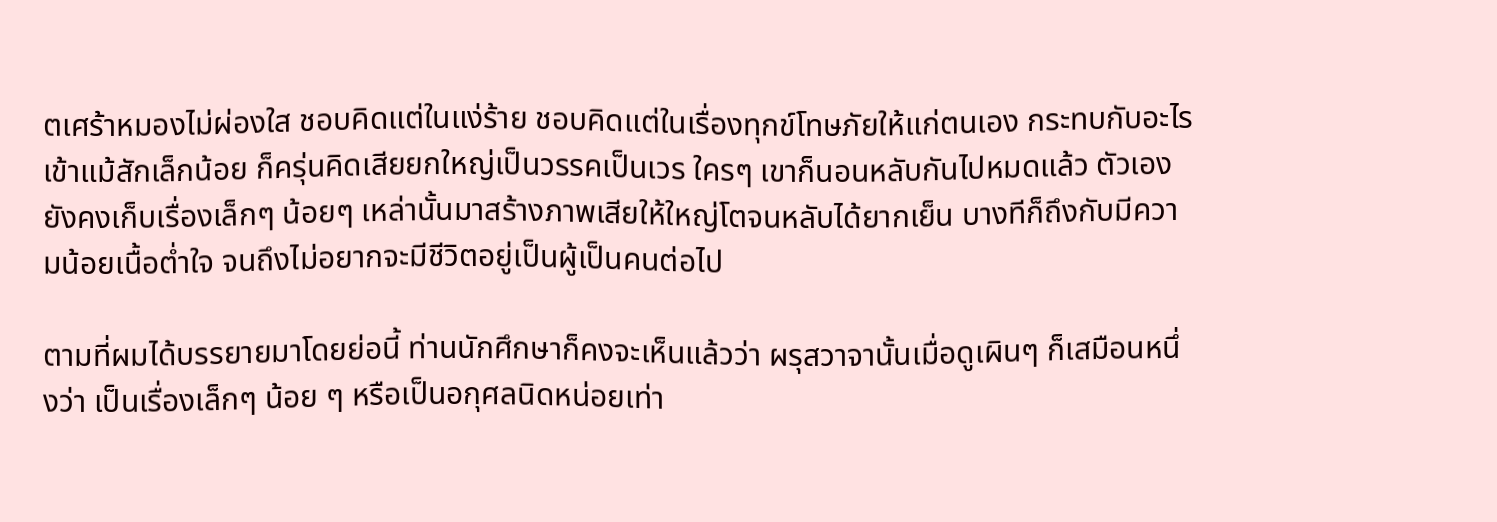ตเศร้าหมองไม่ผ่องใส ชอบคิดแต่ในแง่ร้าย ชอบคิดแต่ในเรื่องทุกข์โทษภัยให้แก่ตนเอง กระทบกับอะไรเข้าแม้สักเล็กน้อย ก็ครุ่นคิดเสียยกใหญ่เป็นวรรคเป็นเวร ใครๆ เขาก็นอนหลับกันไปหมดแล้ว ตัวเองยังคงเก็บเรื่องเล็กๆ น้อยๆ เหล่านั้นมาสร้างภาพเสียให้ใหญ่โตจนหลับได้ยากเย็น บางทีก็ถึงกับมีความน้อยเนื้อต่ำใจ จนถึงไม่อยากจะมีชีวิตอยู่เป็นผู้เป็นคนต่อไป

ตามที่ผมได้บรรยายมาโดยย่อนี้ ท่านนักศึกษาก็คงจะเห็นแล้วว่า ผรุสวาจานั้นเมื่อดูเผินๆ ก็เสมือนหนึ่งว่า เป็นเรื่องเล็กๆ น้อย ๆ หรือเป็นอกุศลนิดหน่อยเท่า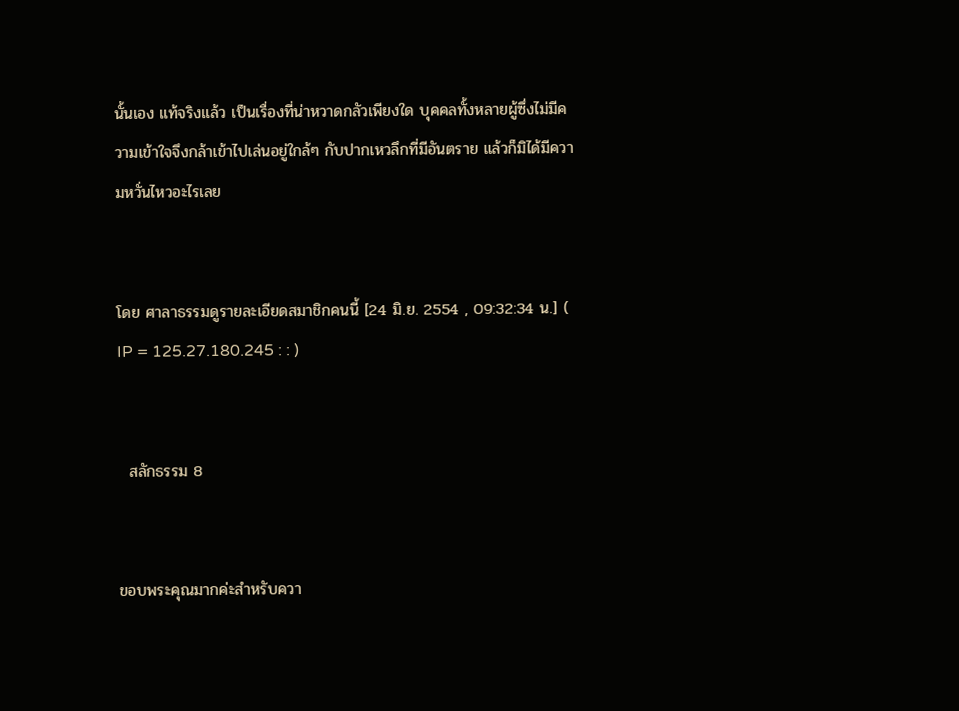นั้นเอง แท้จริงแล้ว เป็นเรื่องที่น่าหวาดกลัวเพียงใด บุคคลทั้งหลายผู้ซึ่งไม่มีความเข้าใจจึงกล้าเข้าไปเล่นอยู่ใกล้ๆ กับปากเหวลึกที่มีอันตราย แล้วก็มิได้มีความหวั่นไหวอะไรเลย


โดย ศาลาธรรมดูรายละเอียดสมาชิกคนนี้ [24 มิ.ย. 2554 , 09:32:34 น.] ( IP = 125.27.180.245 : : )


  สลักธรรม 8


ขอบพระคุณมากค่ะสำหรับควา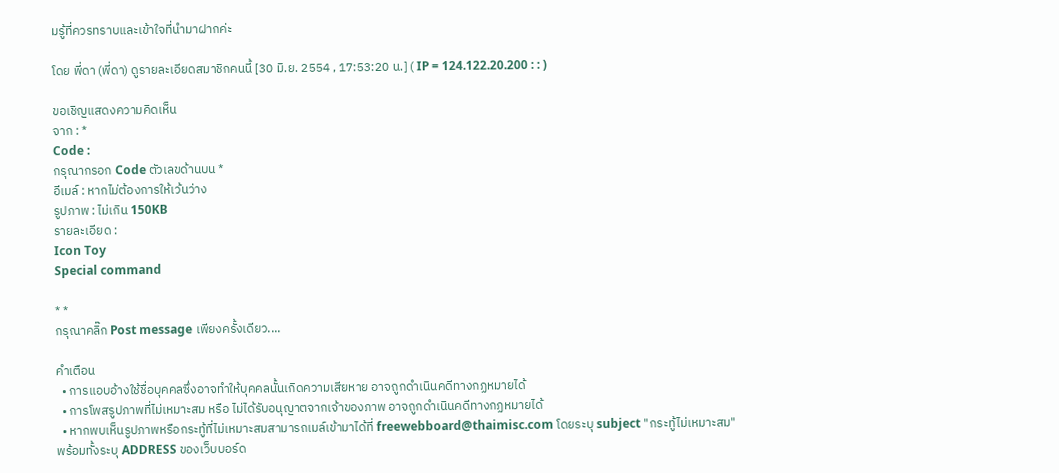มรู้ที่ควรทราบและเข้าใจที่นำมาฝากค่ะ

โดย พี่ดา (พี่ดา) ดูรายละเอียดสมาชิกคนนี้ [30 มิ.ย. 2554 , 17:53:20 น.] ( IP = 124.122.20.200 : : )

ขอเชิญแสดงความคิดเห็น
จาก : *
Code :
กรุณากรอก Code ตัวเลขด้านบน *
อีเมล์ : หากไม่ต้องการให้เว้นว่าง
รูปภาพ : ไม่เกิน 150KB
รายละเอียด :
Icon Toy
Special command

* *
กรุณาคลิ๊ก Post message เพียงครั้งเดียว....

คำเตือน
  • การแอบอ้างใช้ชื่อบุคคลซึ่งอาจทำให้บุคคลนั้นเกิดความเสียหาย อาจถูกดำเนินคดีทางกฏหมายได้
  • การโพสรูปภาพที่ไม่เหมาะสม หรือ ไม่ได้รับอนุญาตจากเจ้าของภาพ อาจถูกดำเนินคดีทางกฏหมายได้
  • หากพบเห็นรูปภาพหรือกระทู้ที่ไม่เหมาะสมสามารถเมล์เข้ามาได้ที่ freewebboard@thaimisc.com โดยระบุ subject "กระทู้ไม่เหมาะสม" พร้อมทั้งระบุ ADDRESS ของเว็บบอร์ด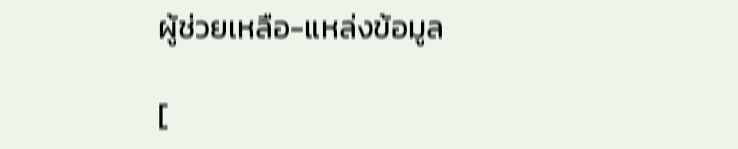ผู้ช่วยเหลือ-แหล่งข้อมูล

[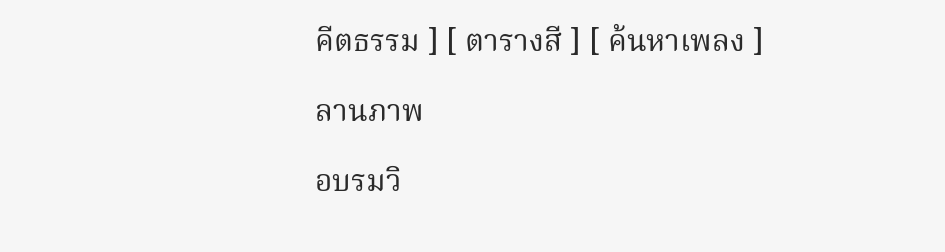คีตธรรม ] [ ตารางสี ] [ ค้นหาเพลง ]

ลานภาพ

อบรมวิ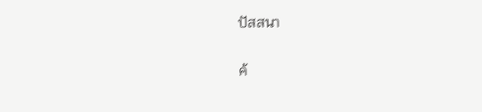ปัสสนา

ค้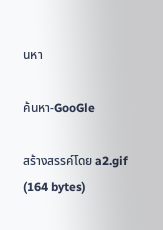นหา

ค้นหา-GooGle

สร้างสรรค์โดย a2.gif (164 bytes)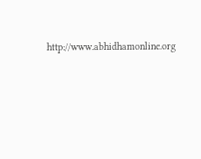http://www.abhidhamonline.org